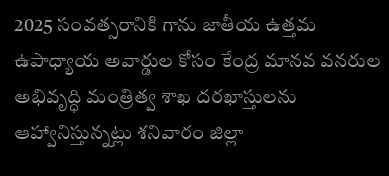2025 సంవత్సరానికి గాను జాతీయ ఉత్తమ ఉపాధ్యాయ అవార్డుల కోసం కేంద్ర మానవ వనరుల అభివృద్ధి మంత్రిత్వ శాఖ దరఖాస్తులను ఆహ్వానిస్తున్నట్లు శనివారం జిల్లా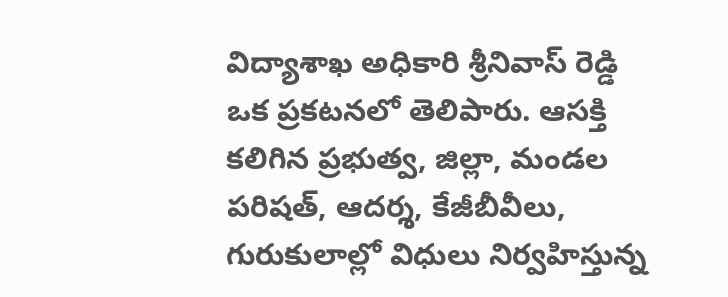విద్యాశాఖ అధికారి శ్రీనివాస్ రెడ్డి ఒక ప్రకటనలో తెలిపారు. ఆసక్తి కలిగిన ప్రభుత్వ, జిల్లా, మండల పరిషత్, ఆదర్శ, కేజీబీవీలు, గురుకులాల్లో విధులు నిర్వహిస్తున్న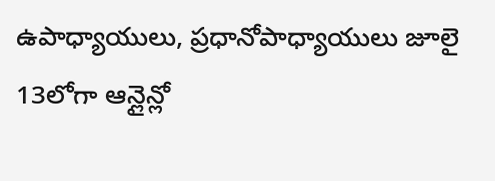ఉపాధ్యాయులు, ప్రధానోపాధ్యాయులు జూలై 13లోగా ఆన్లైన్లో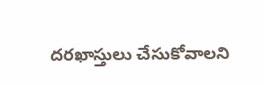దరఖాస్తులు చేసుకోవాలని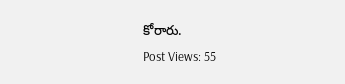కోరారు.
Post Views: 55